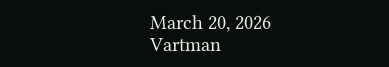March 20, 2026
Vartman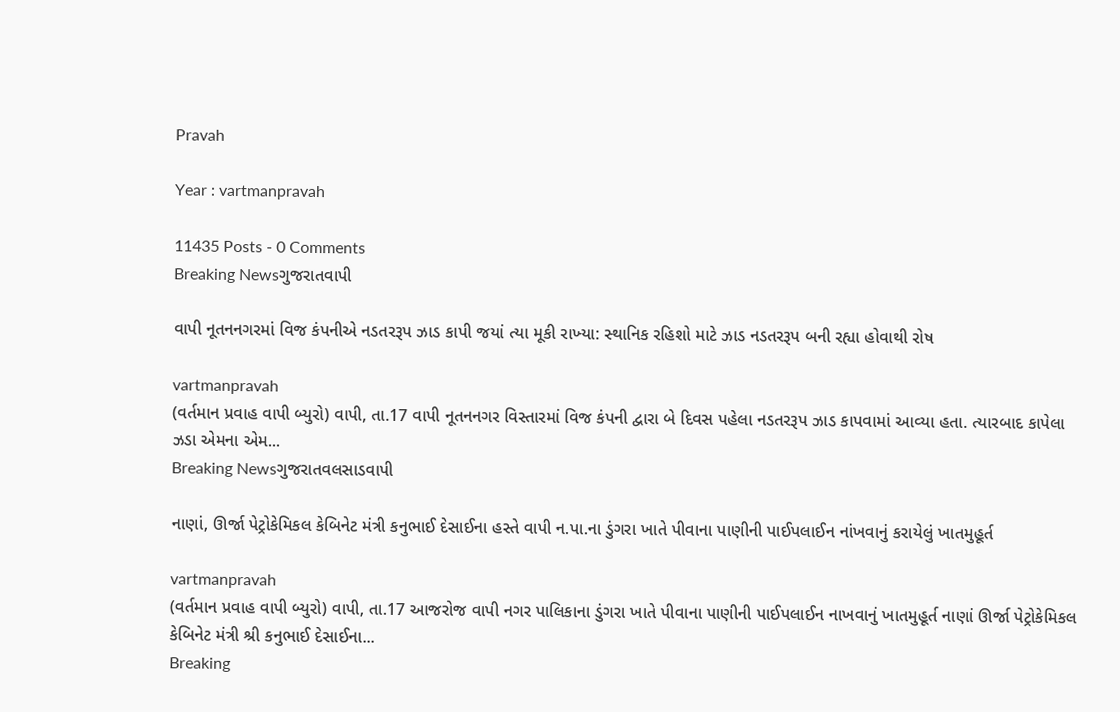Pravah

Year : vartmanpravah

11435 Posts - 0 Comments
Breaking Newsગુજરાતવાપી

વાપી નૂતનનગરમાં વિજ કંપનીએ નડતરરૂપ ઝાડ કાપી જયાં ત્‍યા મૂકી રાખ્‍યા: સ્‍થાનિક રહિશો માટે ઝાડ નડતરરૂપ બની રહ્યા હોવાથી રોષ

vartmanpravah
(વર્તમાન પ્રવાહ વાપી બ્‍યુરો) વાપી, તા.17 વાપી નૂતનનગર વિસ્‍તારમાં વિજ કંપની દ્વારા બે દિવસ પહેલા નડતરરૂપ ઝાડ કાપવામાં આવ્‍યા હતા. ત્‍યારબાદ કાપેલા ઝડા એમના એમ...
Breaking Newsગુજરાતવલસાડવાપી

નાણાં, ઊર્જા પેટ્રોકેમિકલ કેબિનેટ મંત્રી કનુભાઈ દેસાઈના હસ્‍તે વાપી ન.પા.ના ડુંગરા ખાતે પીવાના પાણીની પાઈપલાઈન નાંખવાનું કરાયેલું ખાતમુહૂર્ત

vartmanpravah
(વર્તમાન પ્રવાહ વાપી બ્‍યુરો) વાપી, તા.17 આજરોજ વાપી નગર પાલિકાના ડુંગરા ખાતે પીવાના પાણીની પાઈપલાઈન નાખવાનું ખાતમુહૂર્ત નાણાં ઊર્જા પેટ્રોકેમિકલ કેબિનેટ મંત્રી શ્રી કનુભાઈ દેસાઈના...
Breaking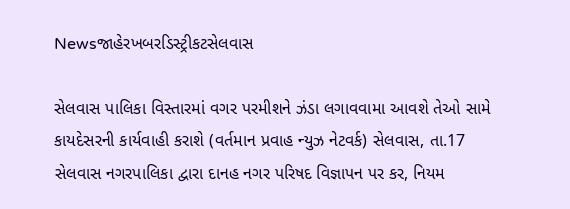Newsજાહેરખબરડિસ્ટ્રીકટસેલવાસ

સેલવાસ પાલિકા વિસ્‍તારમાં વગર પરમીશને ઝંડા લગાવવામા આવશે તેઓ સામે કાયદેસરની કાર્યવાહી કરાશે (વર્તમાન પ્રવાહ ન્‍યુઝ નેટવર્ક) સેલવાસ, તા.17 સેલવાસ નગરપાલિકા દ્વારા દાનહ નગર પરિષદ વિજ્ઞાપન પર કર, નિયમ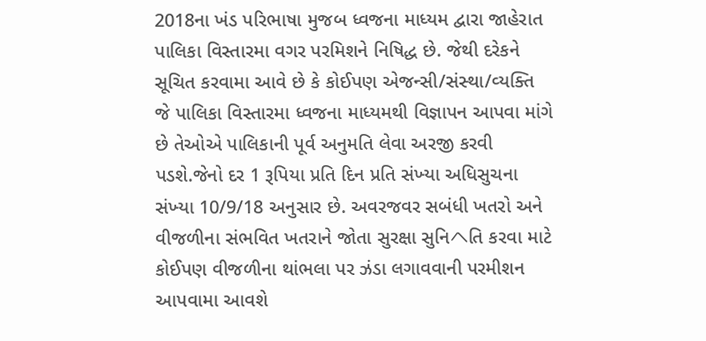2018ના ખંડ પરિભાષા મુજબ ધ્‍વજના માધ્‍યમ દ્વારા જાહેરાત પાલિકા વિસ્‍તારમા વગર પરમિશને નિષિદ્ધ છે. જેથી દરેકને સૂચિત કરવામા આવે છે કે કોઈપણ એજન્‍સી/સંસ્‍થા/વ્‍યક્‍તિ જે પાલિકા વિસ્‍તારમા ધ્‍વજના માધ્‍યમથી વિજ્ઞાપન આપવા માંગે છે તેઓએ પાલિકાની પૂર્વ અનુમતિ લેવા અરજી કરવી પડશે.જેનો દર 1 રૂપિયા પ્રતિ દિન પ્રતિ સંખ્‍યા અધિસુચના સંખ્‍યા 10/9/18 અનુસાર છે. અવરજવર સબંધી ખતરો અને વીજળીના સંભવિત ખતરાને જોતા સુરક્ષા સુનિヘતિ કરવા માટે કોઈપણ વીજળીના થાંભલા પર ઝંડા લગાવવાની પરમીશન આપવામા આવશે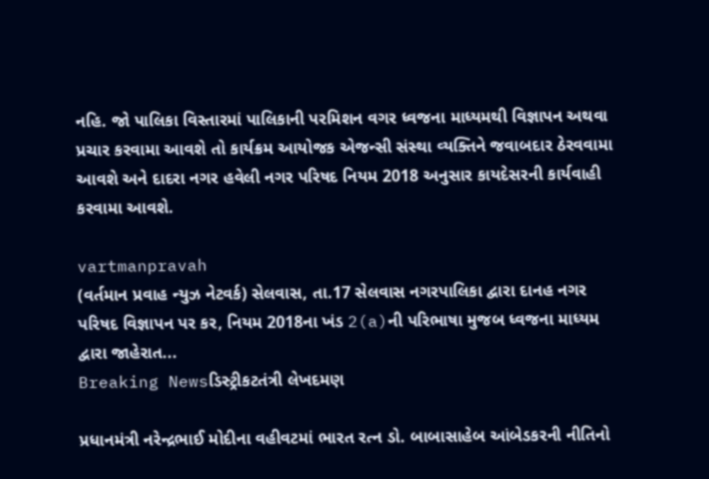નહિ. જો પાલિકા વિસ્‍તારમાં પાલિકાની પરમિશન વગર ધ્‍વજના માધ્‍યમથી વિજ્ઞાપન અથવા પ્રચાર કરવામા આવશે તો કાર્યક્રમ આયોજક એજન્‍સી સંસ્‍થા વ્‍યક્‍તિને જવાબદાર ઠેરવવામા આવશે અને દાદરા નગર હવેલી નગર પરિષદ નિયમ 2018 અનુસાર કાયદેસરની કાર્યવાહી કરવામા આવશે.

vartmanpravah
(વર્તમાન પ્રવાહ ન્‍યુઝ નેટવર્ક) સેલવાસ, તા.17 સેલવાસ નગરપાલિકા દ્વારા દાનહ નગર પરિષદ વિજ્ઞાપન પર કર, નિયમ 2018ના ખંડ 2(a)ની પરિભાષા મુજબ ધ્‍વજના માધ્‍યમ દ્વારા જાહેરાત...
Breaking Newsડિસ્ટ્રીકટતંત્રી લેખદમણ

પ્રધાનમંત્રી નરેન્‍દ્રભાઈ મોદીના વહીવટમાં ભારત રત્‍ન ડો. બાબાસાહેબ આંબેડકરની નીતિનો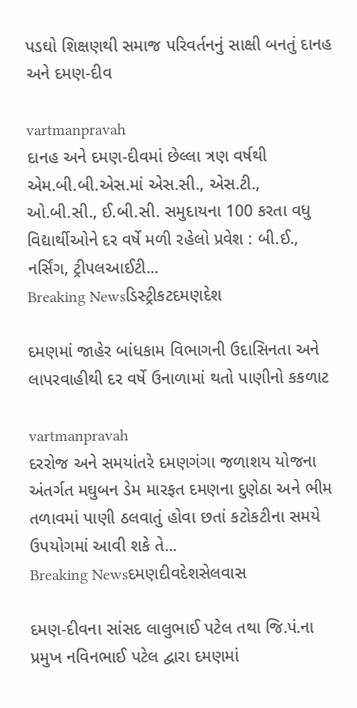પડઘો શિક્ષણથી સમાજ પરિવર્તનનું સાક્ષી બનતું દાનહ અને દમણ-દીવ

vartmanpravah
દાનહ અને દમણ-દીવમાં છેલ્લા ત્રણ વર્ષથી એમ.બી.બી.એસ.માં એસ.સી., એસ.ટી., ઓ.બી.સી., ઈ.બી.સી. સમુદાયના 100 કરતા વધુ વિદ્યાર્થીઓને દર વર્ષે મળી રહેલો પ્રવેશ : બી.ઈ., નર્સિંગ, ટ્રીપલઆઈટી...
Breaking Newsડિસ્ટ્રીકટદમણદેશ

દમણમાં જાહેર બાંધકામ વિભાગની ઉદાસિનતા અને લાપરવાહીથી દર વર્ષે ઉનાળામાં થતો પાણીનો કકળાટ

vartmanpravah
દરરોજ અને સમયાંતરે દમણગંગા જળાશય યોજના અંતર્ગત મઘુબન ડેમ મારફત દમણના દુણેઠા અને ભીમ તળાવમાં પાણી ઠલવાતું હોવા છતાં કટોકટીના સમયે ઉપયોગમાં આવી શકે તે...
Breaking Newsદમણદીવદેશસેલવાસ

દમણ-દીવના સાંસદ લાલુભાઈ પટેલ તથા જિ.પં.ના પ્રમુખ નવિનભાઈ પટેલ દ્વારા દમણમાં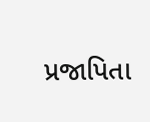પ્રજાપિતા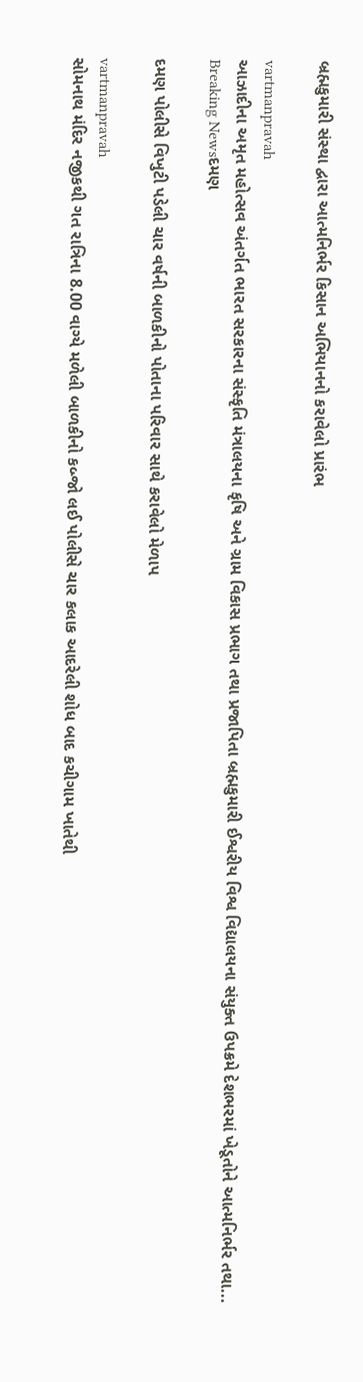બ્રહ્મકુમારી સંસ્‍થા દ્વારા આત્‍મનિર્ભર કિસાન અભિયાનનો કરાવેલો પ્રારંભ

vartmanpravah
આઝાદીના અમૃત મહોત્‍સવ અંતર્ગત ભારત સરકારના સંસ્‍કૃતિ મંત્રાલયના કૃષિ અને ગ્રામ વિકાસ પ્રભાગ તથા પ્રજાપિતા બ્રહ્મકુમારી ઈશ્વરીય વિશ્વ વિદ્યાલયના સંયુક્‍ત ઉપક્રમે દેશભરમાં ખેડૂતોને આત્‍મનિર્ભર તથા...
Breaking Newsદમણ

દમણ પોલીસે વિખુટી પડેલી ચાર વર્ષની બાળકીનો પોતાના પરિવાર સાથે કરાવેલો મેળાપ

vartmanpravah
સોમનાથ મંદિર નજીકથી ગત રાત્રિના 8.00 વાગ્‍યે મળેલી બાળકીનો કબ્‍જો લઈ પોલીસે ચાર કલાક આદરેલી શોધ બાદ કચીગામ ખાતેથી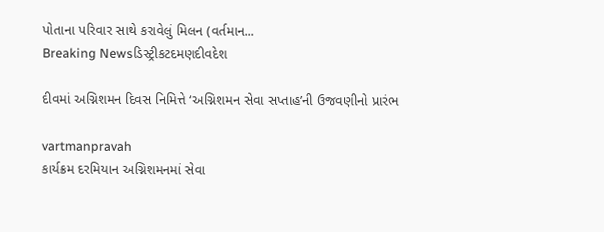પોતાના પરિવાર સાથે કરાવેલું મિલન (વર્તમાન...
Breaking Newsડિસ્ટ્રીકટદમણદીવદેશ

દીવમાં અગ્નિશમન દિવસ નિમિત્તે ‘અગ્નિશમન સેવા સપ્તાહ’ની ઉજવણીનો પ્રારંભ

vartmanpravah
કાર્યક્રમ દરમિયાન અગ્નિશમનમાં સેવા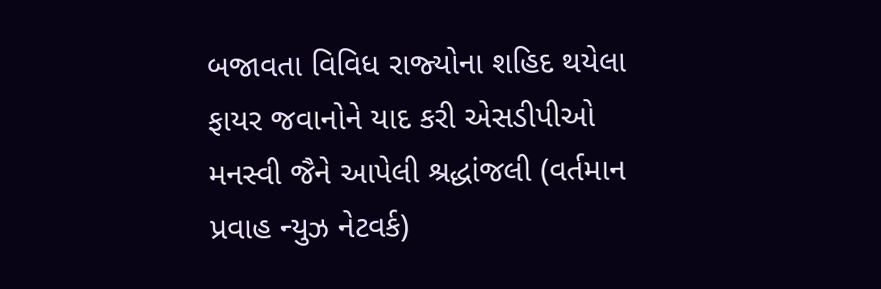બજાવતા વિવિધ રાજ્‍યોના શહિદ થયેલા ફાયર જવાનોને યાદ કરી એસડીપીઓ મનસ્‍વી જૈને આપેલી શ્રદ્ધાંજલી (વર્તમાન પ્રવાહ ન્‍યુઝ નેટવર્ક)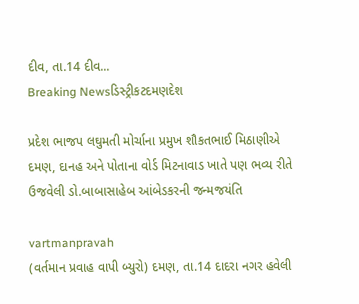દીવ, તા.14 દીવ...
Breaking Newsડિસ્ટ્રીકટદમણદેશ

પ્રદેશ ભાજપ લઘુમતી મોર્ચાના પ્રમુખ શૌકતભાઈ મિઠાણીએ દમણ, દાનહ અને પોતાના વોર્ડ મિટનાવાડ ખાતે પણ ભવ્‍ય રીતે ઉજવેલી ડો.બાબાસાહેબ આંબેડકરની જન્‍મજયંતિ

vartmanpravah
(વર્તમાન પ્રવાહ વાપી બ્‍યુરો) દમણ, તા.14 દાદરા નગર હવેલી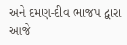અને દમણ-દીવ ભાજપ દ્વારા આજે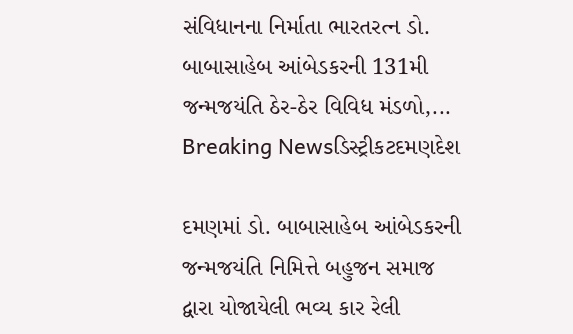સંવિધાનના નિર્માતા ભારતરત્‍ન ડો. બાબાસાહેબ આંબેડકરની 131મી જન્‍મજયંતિ ઠેર-ઠેર વિવિધ મંડળો,...
Breaking Newsડિસ્ટ્રીકટદમણદેશ

દમણમાં ડો. બાબાસાહેબ આંબેડકરની જન્‍મજયંતિ નિમિત્તે બહુજન સમાજ દ્વારા યોજાયેલી ભવ્‍ય કાર રેલી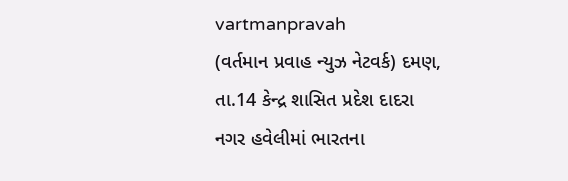vartmanpravah
(વર્તમાન પ્રવાહ ન્‍યુઝ નેટવર્ક) દમણ, તા.14 કેન્‍દ્ર શાસિત પ્રદેશ દાદરા નગર હવેલીમાં ભારતના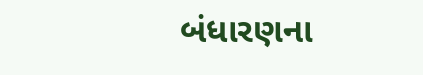બંધારણના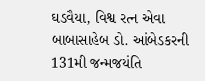ઘડવૈયા, વિશ્વ રત્‍ન એવા બાબાસાહેબ ડો. આંબેડકરની 131મી જન્‍મજયંતિ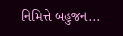નિમિત્તે બહુજન...